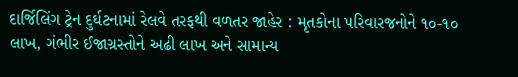દાર્જિલિંગ ટ્રેન દુર્ઘટનામાં રેલવે તરફથી વળતર જાહેર : મૃતકોના પરિવારજનોને ૧૦-૧૦ લાખ, ગંભીર ઈજાગ્રસ્તોને અઢી લાખ અને સામાન્ય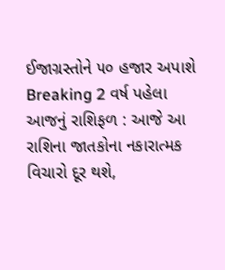ઈજાગ્રસ્તોને ૫૦ હજાર અપાશે Breaking 2 વર્ષ પહેલા
આજનું રાશિફળ : આજે આ રાશિના જાતકોના નકારાત્મક વિચારો દૂર થશે,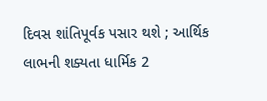દિવસ શાંતિપૂર્વક પસાર થશે ; આર્થિક લાભની શક્યતા ધાર્મિક 2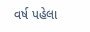વર્ષ પહેલા